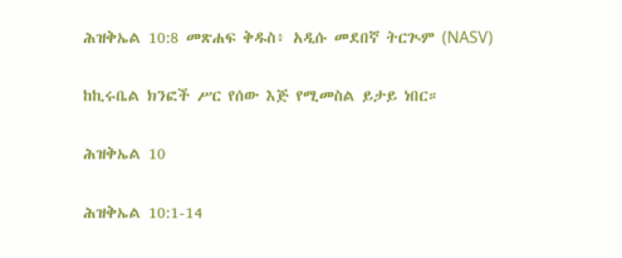ሕዝቅኤል 10:8 መጽሐፍ ቅዱስ፥ አዲሱ መደበኛ ትርጒም (NASV)

ከኪሩቤል ክንፎች ሥር የሰው እጅ የሚመስል ይታይ ነበር።

ሕዝቅኤል 10

ሕዝቅኤል 10:1-14